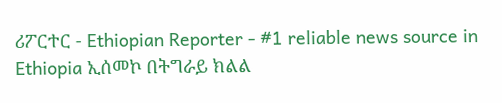ሪፖርተር - Ethiopian Reporter - #1 reliable news source in Ethiopia ኢሰመኮ በትግራይ ክልል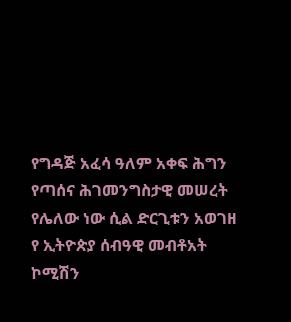የግዳጅ አፈሳ ዓለም አቀፍ ሕግን የጣሰና ሕገመንግስታዊ መሠረት የሌለው ነው ሲል ድርጊቱን አወገዘ የ ኢትዮጵያ ሰብዓዊ መብቶአት ኮሚሽን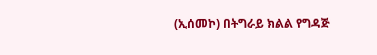(ኢሰመኮ) በትግራይ ክልል የግዳጅ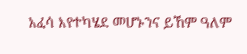አፈሳ እየተካሄደ መሆኑንና ይኸም ዓለም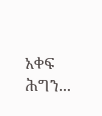አቀፍ ሕግን...